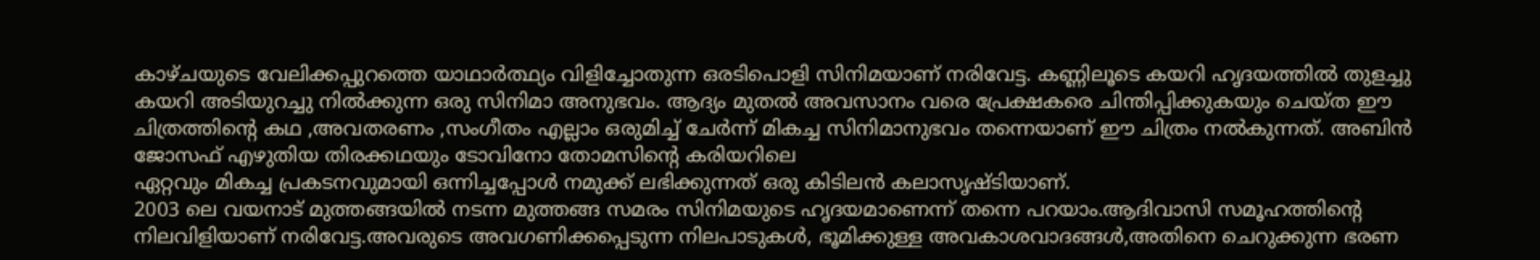കാഴ്ചയുടെ വേലിക്കപ്പുറത്തെ യാഥാർത്ഥ്യം വിളിച്ചോതുന്ന ഒരടിപൊളി സിനിമയാണ് നരിവേട്ട. കണ്ണിലൂടെ കയറി ഹൃദയത്തിൽ തുളച്ചു കയറി അടിയുറച്ചു നിൽക്കുന്ന ഒരു സിനിമാ അനുഭവം. ആദ്യം മുതൽ അവസാനം വരെ പ്രേക്ഷകരെ ചിന്തിപ്പിക്കുകയും ചെയ്ത ഈ ചിത്രത്തിൻ്റെ കഥ ,അവതരണം ,സംഗീതം എല്ലാം ഒരുമിച്ച് ചേർന്ന് മികച്ച സിനിമാനുഭവം തന്നെയാണ് ഈ ചിത്രം നൽകുന്നത്. അബിൻ ജോസഫ് എഴുതിയ തിരക്കഥയും ടോവിനോ തോമസിൻ്റെ കരിയറിലെ
ഏറ്റവും മികച്ച പ്രകടനവുമായി ഒന്നിച്ചപ്പോൾ നമുക്ക് ലഭിക്കുന്നത് ഒരു കിടിലൻ കലാസൃഷ്ടിയാണ്.
2003 ലെ വയനാട് മുത്തങ്ങയിൽ നടന്ന മുത്തങ്ങ സമരം സിനിമയുടെ ഹൃദയമാണെന്ന് തന്നെ പറയാം.ആദിവാസി സമൂഹത്തിൻ്റെ നിലവിളിയാണ് നരിവേട്ട.അവരുടെ അവഗണിക്കപ്പെടുന്ന നിലപാടുകൾ, ഭൂമിക്കുള്ള അവകാശവാദങ്ങൾ,അതിനെ ചെറുക്കുന്ന ഭരണ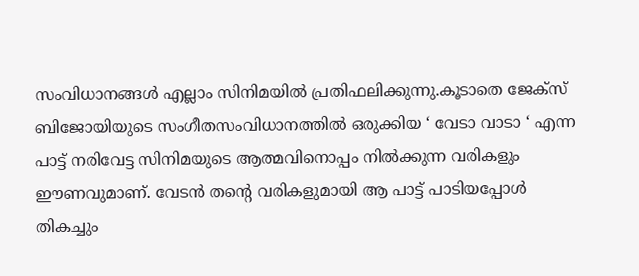സംവിധാനങ്ങൾ എല്ലാം സിനിമയിൽ പ്രതിഫലിക്കുന്നു.കൂടാതെ ജേക്സ് ബിജോയിയുടെ സംഗീതസംവിധാനത്തിൽ ഒരുക്കിയ ‘ വേടാ വാടാ ‘ എന്ന പാട്ട് നരിവേട്ട സിനിമയുടെ ആത്മവിനൊപ്പം നിൽക്കുന്ന വരികളും ഈണവുമാണ്. വേടൻ തൻ്റെ വരികളുമായി ആ പാട്ട് പാടിയപ്പോൾ തികച്ചും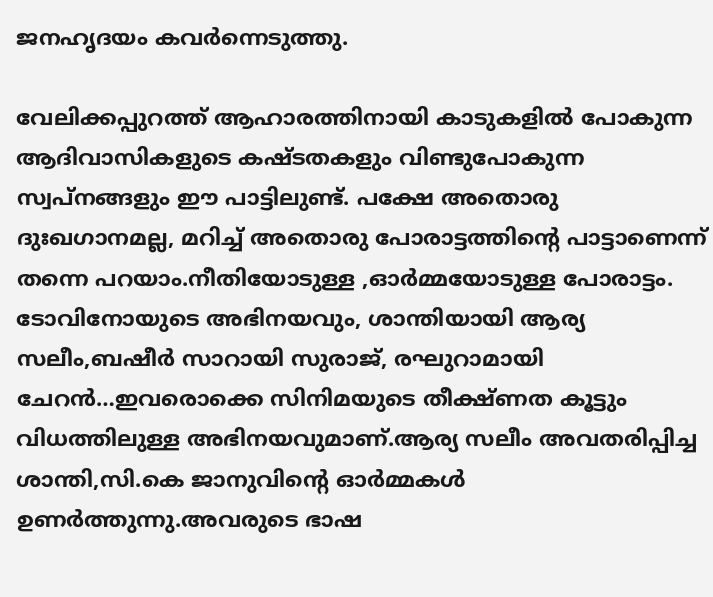ജനഹൃദയം കവർന്നെടുത്തു.

വേലിക്കപ്പുറത്ത് ആഹാരത്തിനായി കാടുകളിൽ പോകുന്ന ആദിവാസികളുടെ കഷ്ടതകളും വിണ്ടുപോകുന്ന സ്വപ്നങ്ങളും ഈ പാട്ടിലുണ്ട്. പക്ഷേ അതൊരു ദുഃഖഗാനമല്ല, മറിച്ച് അതൊരു പോരാട്ടത്തിൻ്റെ പാട്ടാണെന്ന് തന്നെ പറയാം.നീതിയോടുള്ള ,ഓർമ്മയോടുള്ള പോരാട്ടം.
ടോവിനോയുടെ അഭിനയവും, ശാന്തിയായി ആര്യ സലീം,ബഷീർ സാറായി സുരാജ്, രഘുറാമായി ചേറൻ…ഇവരൊക്കെ സിനിമയുടെ തീക്ഷ്ണത കൂട്ടും വിധത്തിലുള്ള അഭിനയവുമാണ്.ആര്യ സലീം അവതരിപ്പിച്ച ശാന്തി,സി.കെ ജാനുവിൻ്റെ ഓർമ്മകൾ ഉണർത്തുന്നു.അവരുടെ ഭാഷ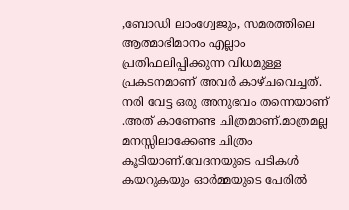,ബോഡി ലാംഗ്വേജും, സമരത്തിലെ ആത്മാഭിമാനം എല്ലാം പ്രതിഫലിപ്പിക്കുന്ന വിധമുള്ള പ്രകടനമാണ് അവർ കാഴ്ചവെച്ചത്.
നരി വേട്ട ഒരു അനുഭവം തന്നെയാണ് .അത് കാണേണ്ട ചിത്രമാണ്.മാത്രമല്ല മനസ്സിലാക്കേണ്ട ചിത്രം കൂടിയാണ്.വേദനയുടെ പടികൾ കയറുകയും ഓർമ്മയുടെ പേരിൽ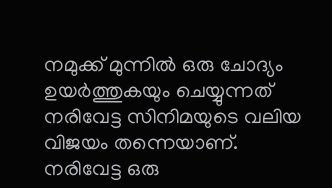നമുക്ക് മുന്നിൽ ഒരു ചോദ്യം ഉയർത്തുകയും ചെയ്യുന്നത് നരിവേട്ട സിനിമയുടെ വലിയ വിജയം തന്നെയാണ്.
നരിവേട്ട ഒരു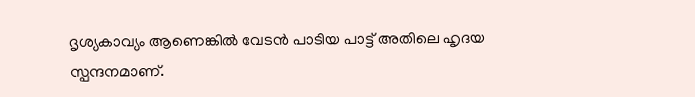ദൃശ്യകാവ്യം ആണെങ്കിൽ വേടൻ പാടിയ പാട്ട് അതിലെ ഹൃദയ സ്പന്ദനമാണ്.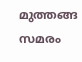മുത്തങ്ങ സമരം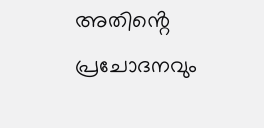അതിൻ്റെ പ്രചോദനവും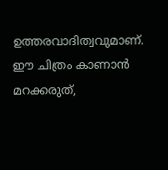ഉത്തരവാദിത്വവുമാണ്. ഈ ചിത്രം കാണാൻ മറക്കരുത്,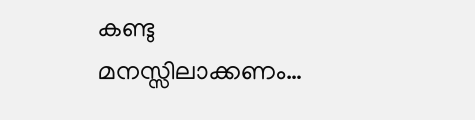കണ്ടു മനസ്സിലാക്കണം…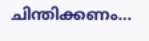ചിന്തിക്കണം…